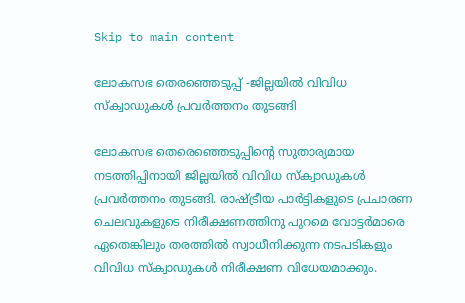Skip to main content

ലോകസഭ തെരഞ്ഞെടുപ്പ് -ജില്ലയില്‍ വിവിധ സ്‌ക്വാഡുകള്‍ പ്രവര്‍ത്തനം തുടങ്ങി

ലോകസഭ തെരെഞ്ഞെടുപ്പിന്റെ സുതാര്യമായ നടത്തിപ്പിനായി ജില്ലയില്‍ വിവിധ സ്‌ക്വാഡുകള്‍ പ്രവര്‍ത്തനം തുടങ്ങി. രാഷ്ട്രീയ പാര്‍ട്ടികളുടെ പ്രചാരണ ചെലവുകളുടെ നിരീക്ഷണത്തിനു പുറമെ വോട്ടര്‍മാരെ ഏതെങ്കിലും തരത്തില്‍ സ്വാധീനിക്കുന്ന നടപടികളും വിവിധ സ്‌ക്വാഡുകള്‍ നിരീക്ഷണ വിധേയമാക്കും.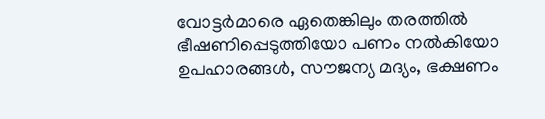വോട്ടര്‍മാരെ ഏതെങ്കിലും തരത്തില്‍ ഭീഷണിപ്പെടുത്തിയോ പണം നല്‍കിയോ ഉപഹാരങ്ങള്‍, സൗജന്യ മദ്യം, ഭക്ഷണം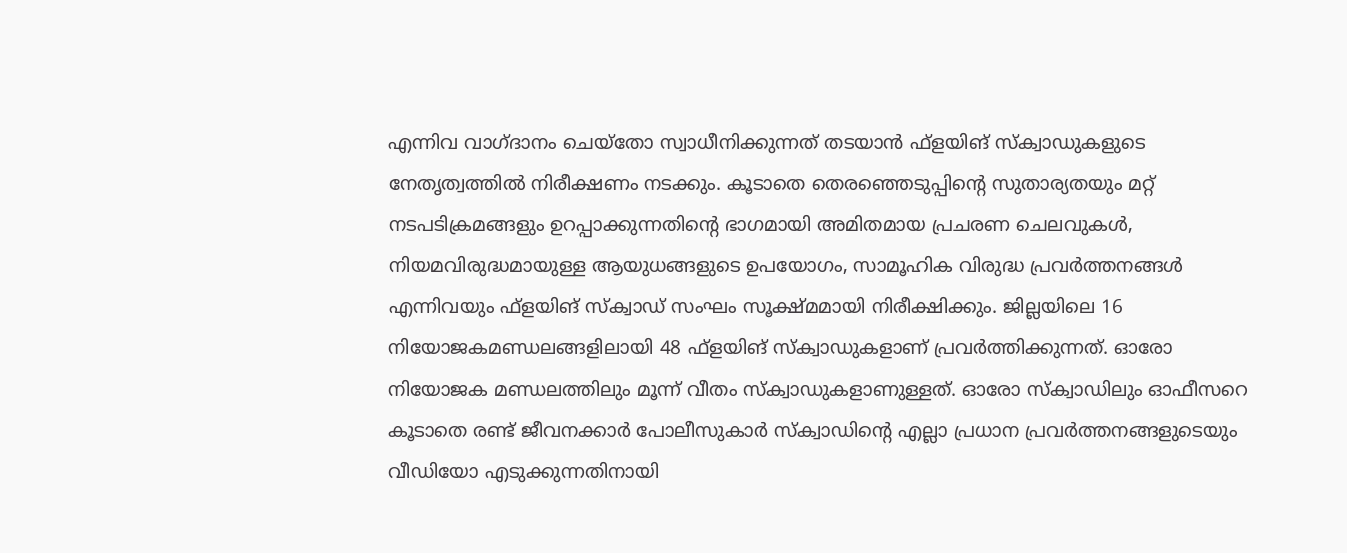എന്നിവ വാഗ്ദാനം ചെയ്തോ സ്വാധീനിക്കുന്നത് തടയാന്‍ ഫ്‌ളയിങ് സ്‌ക്വാഡുകളുടെ നേതൃത്വത്തില്‍ നിരീക്ഷണം നടക്കും. കൂടാതെ തെരഞ്ഞെടുപ്പിന്റെ സുതാര്യതയും മറ്റ് നടപടിക്രമങ്ങളും ഉറപ്പാക്കുന്നതിന്റെ ഭാഗമായി അമിതമായ പ്രചരണ ചെലവുകള്‍, നിയമവിരുദ്ധമായുള്ള ആയുധങ്ങളുടെ ഉപയോഗം, സാമൂഹിക വിരുദ്ധ പ്രവര്‍ത്തനങ്ങള്‍ എന്നിവയും ഫ്‌ളയിങ് സ്‌ക്വാഡ് സംഘം സൂക്ഷ്മമായി നിരീക്ഷിക്കും. ജില്ലയിലെ 16 നിയോജകമണ്ഡലങ്ങളിലായി 48 ഫ്‌ളയിങ് സ്‌ക്വാഡുകളാണ് പ്രവര്‍ത്തിക്കുന്നത്. ഓരോ നിയോജക മണ്ഡലത്തിലും മൂന്ന് വീതം സ്‌ക്വാഡുകളാണുള്ളത്. ഓരോ സ്‌ക്വാഡിലും ഓഫീസറെ കൂടാതെ രണ്ട് ജീവനക്കാര്‍ പോലീസുകാര്‍ സ്‌ക്വാഡിന്റെ എല്ലാ പ്രധാന പ്രവര്‍ത്തനങ്ങളുടെയും വീഡിയോ എടുക്കുന്നതിനായി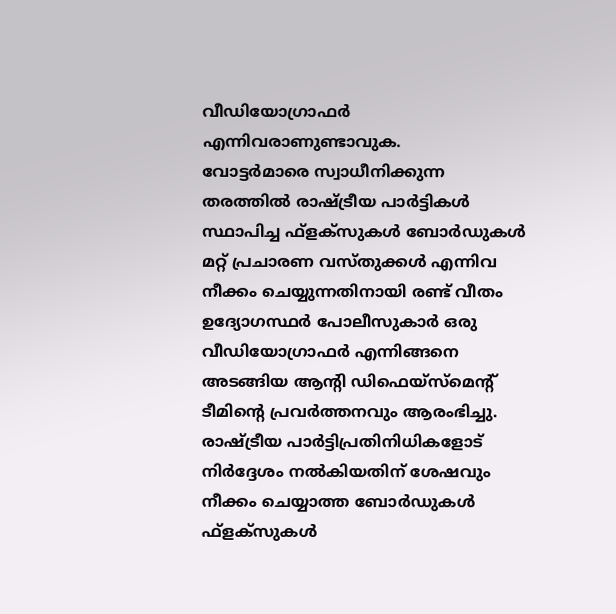വീഡിയോഗ്രാഫര്‍ എന്നിവരാണുണ്ടാവുക.
വോട്ടര്‍മാരെ സ്വാധീനിക്കുന്ന തരത്തില്‍ രാഷ്ട്രീയ പാര്‍ട്ടികള്‍ സ്ഥാപിച്ച ഫ്ളക്സുകള്‍ ബോര്‍ഡുകള്‍ മറ്റ് പ്രചാരണ വസ്തുക്കള്‍ എന്നിവ നീക്കം ചെയ്യുന്നതിനായി രണ്ട് വീതം ഉദ്യോഗസ്ഥര്‍ പോലീസുകാര്‍ ഒരു വീഡിയോഗ്രാഫര്‍ എന്നിങ്ങനെ അടങ്ങിയ ആന്റി ഡിഫെയ്സ്മെന്റ് ടീമിന്റെ പ്രവര്‍ത്തനവും ആരംഭിച്ചു.  രാഷ്ട്രീയ പാര്‍ട്ടിപ്രതിനിധികളോട് നിര്‍ദ്ദേശം നല്‍കിയതിന് ശേഷവും നീക്കം ചെയ്യാത്ത ബോര്‍ഡുകള്‍ ഫ്ളക്സുകള്‍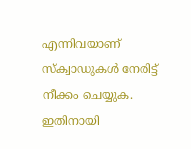എന്നിവയാണ് സ്‌ക്വാഡുകള്‍ നേരിട്ട് നീക്കം ചെയ്യുക. ഇതിനായി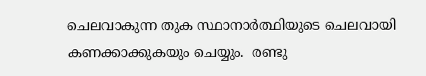ചെലവാകുന്ന തുക സ്ഥാനാര്‍ത്ഥിയുടെ ചെലവായി കണക്കാക്കുകയും ചെയ്യും.  രണ്ടു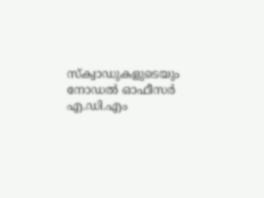സ്‌ക്വാഡുകളുടെയും നോഡല്‍ ഓഫീസര്‍ എ.ഡി.എം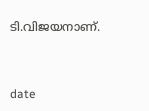ടി.വിജയനാണ്.



date